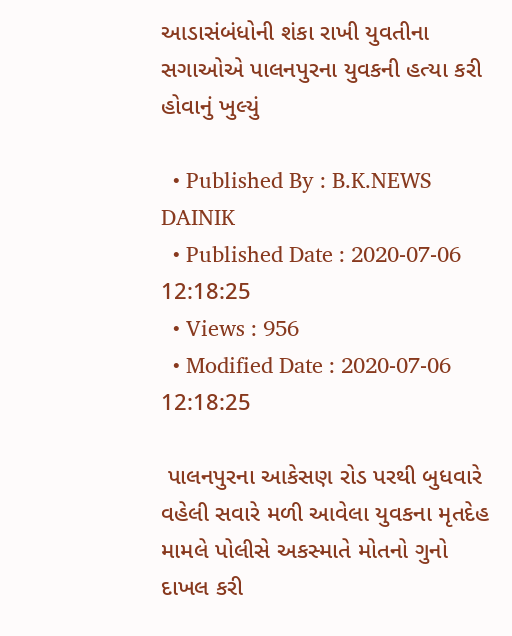આડાસંબંધોની શંકા રાખી યુવતીના સગાઓએ પાલનપુરના યુવકની હત્યા કરી હોવાનું ખુલ્યું

  • Published By : B.K.NEWS DAINIK
  • Published Date : 2020-07-06 12:18:25
  • Views : 956
  • Modified Date : 2020-07-06 12:18:25

 પાલનપુરના આકેસણ રોડ પરથી બુધવારે વહેલી સવારે મળી આવેલા યુવકના મૃતદેહ મામલે પોલીસે અકસ્માતે મોતનો ગુનો દાખલ કરી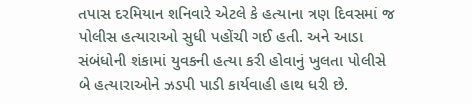તપાસ દરમિયાન શનિવારે એટલે કે હત્યાના ત્રણ દિવસમાં જ પોલીસ હત્યારાઓ સુધી પહોંચી ગઈ હતી. અને આડા સંબંધોની શંકામાં યુવકની હત્યા કરી હોવાનું ખુલતા પોલીસે બે હત્યારાઓને ઝડપી પાડી કાર્યવાહી હાથ ધરી છે.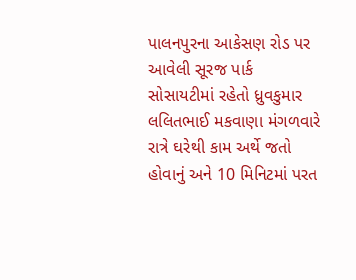પાલનપુરના આકેસણ રોડ પર આવેલી સૂરજ પાર્ક સોસાયટીમાં રહેતો ધ્રુવકુમાર લલિતભાઈ મકવાણા મંગળવારે રાત્રે ઘરેથી કામ અર્થે જતો હોવાનું અને 10 મિનિટમાં પરત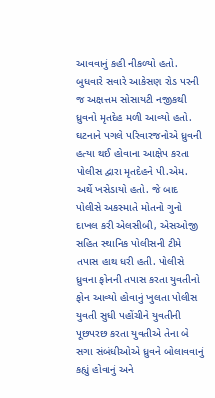આવવાનું કહી નીકળ્યો હતો. બુધવારે સવારે આકેસણ રોડ પરની જ અક્ષત્તમ સોસાયટી નજીકથી ધ્રુવનો મૃતદેહ મળી આવ્યો હતો. ઘટનાને પગલે પરિવારજનોએ ધ્રુવની હત્યા થઈ હોવાના આક્ષેપ કરતા પોલીસ દ્વારા મૃતદેહને પી.એમ. અર્થે ખસેડાયો હતો. જે બાદ પોલીસે અકસ્માતે મોતનો ગુનો દાખલ કરી એલસીબી, એસઓજી સહિત સ્થાનિક પોલીસની ટીમે તપાસ હાથ ધરી હતી. પોલીસે ધ્રુવના ફોનની તપાસ કરતા યુવતીનો ફોન આવ્યો હોવાનું ખુલતા પોલીસ યુવતી સુધી પહોંચીને યુવતીની પૂછપરછ કરતા યુવતીએ તેના બે સગા સંબંધીઓએ ધ્રુવને બોલાવવાનું કહ્યું હોવાનું અને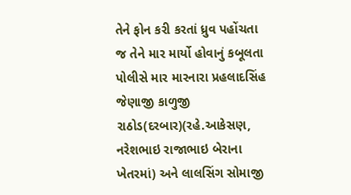તેને ફોન કરી કરતાં ધ્રુવ પહોંચતા જ તેને માર માર્યો હોવાનું કબૂલતા પોલીસે માર મારનારા પ્રહલાદસિંહ જેણાજી કાળુજી રાઠોડ(દરબાર)(રહે.આકેસણ, નરેશભાઇ રાજાભાઇ બેરાના ખેતરમાં) અને લાલસિંગ સોમાજી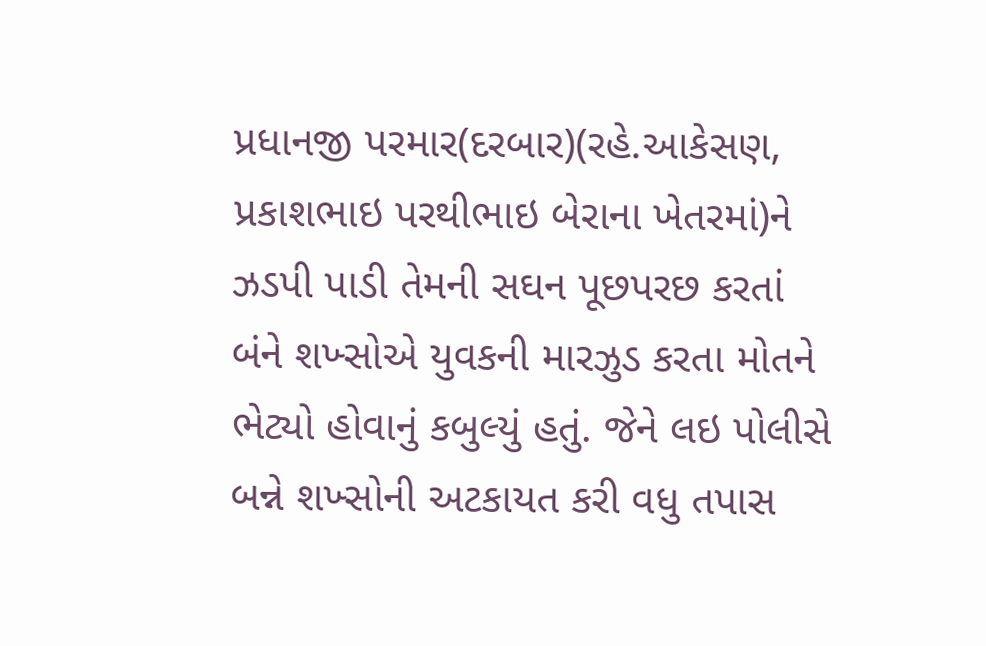પ્રધાનજી પરમાર(દરબાર)(રહે.આકેસણ, પ્રકાશભાઇ પરથીભાઇ બેરાના ખેતરમાં)ને ઝડપી પાડી તેમની સઘન પૂછપરછ કરતાં બંને શખ્સોએ યુવકની મારઝુડ કરતા મોતને ભેટ્યો હોવાનું કબુલ્યું હતું. જેને લઇ પોલીસે બન્ને શખ્સોની અટકાયત કરી વધુ તપાસ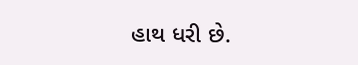હાથ ધરી છે.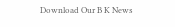Download Our B K News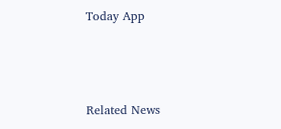Today App



Related News